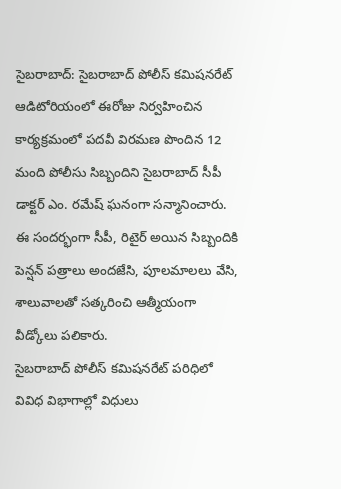సైబరాబాద్: సైబరాబాద్ పోలీస్ కమిషనరేట్ ఆడిటోరియంలో ఈరోజు నిర్వహించిన కార్యక్రమంలో పదవీ విరమణ పొందిన 12 మంది పోలీసు సిబ్బందిని సైబరాబాద్ సీపీ డాక్టర్ ఎం. రమేష్ ఘనంగా సన్మానించారు. ఈ సందర్భంగా సీపీ, రిటైర్ అయిన సిబ్బందికి పెన్షన్ పత్రాలు అందజేసి, పూలమాలలు వేసి, శాలువాలతో సత్కరించి ఆత్మీయంగా వీడ్కోలు పలికారు.
సైబరాబాద్ పోలీస్ కమిషనరేట్ పరిధిలో వివిధ విభాగాల్లో విధులు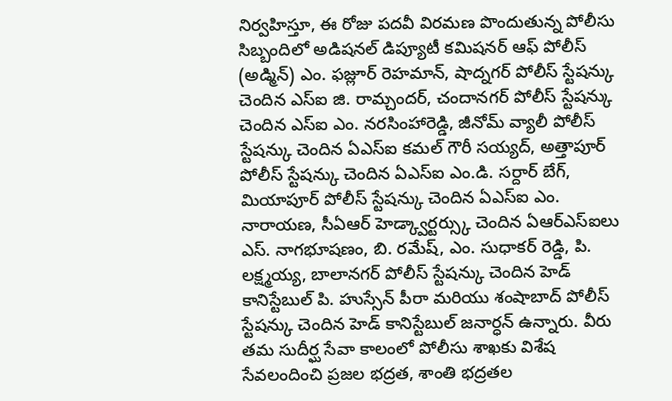నిర్వహిస్తూ, ఈ రోజు పదవీ విరమణ పొందుతున్న పోలీసు సిబ్బందిలో అడిషనల్ డిప్యూటీ కమిషనర్ ఆఫ్ పోలీస్ (అడ్మిన్) ఎం. ఫజ్లూర్ రెహమాన్, షాద్నగర్ పోలీస్ స్టేషన్కు చెందిన ఎస్ఐ జి. రామ్చందర్, చందానగర్ పోలీస్ స్టేషన్కు చెందిన ఎస్ఐ ఎం. నరసింహారెడ్డి, జీనోమ్ వ్యాలీ పోలీస్ స్టేషన్కు చెందిన ఏఎస్ఐ కమల్ గౌరీ సయ్యద్, అత్తాపూర్ పోలీస్ స్టేషన్కు చెందిన ఏఎస్ఐ ఎం.డి. సర్దార్ బేగ్, మియాపూర్ పోలీస్ స్టేషన్కు చెందిన ఏఎస్ఐ ఎం. నారాయణ, సీఏఆర్ హెడ్క్వార్టర్స్కు చెందిన ఏఆర్ఎస్ఐలు ఎస్. నాగభూషణం, బి. రమేష్, ఎం. సుధాకర్ రెడ్డి, పి. లక్ష్మయ్య, బాలానగర్ పోలీస్ స్టేషన్కు చెందిన హెడ్ కానిస్టేబుల్ పి. హుస్సేన్ పీరా మరియు శంషాబాద్ పోలీస్ స్టేషన్కు చెందిన హెడ్ కానిస్టేబుల్ జనార్ధన్ ఉన్నారు. వీరు తమ సుదీర్ఘ సేవా కాలంలో పోలీసు శాఖకు విశేష సేవలందించి ప్రజల భద్రత, శాంతి భద్రతల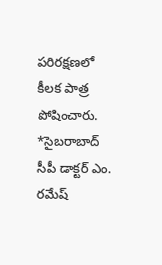పరిరక్షణలో కీలక పాత్ర పోషించారు.
*సైబరాబాద్ సీపీ డాక్టర్ ఎం. రమేష్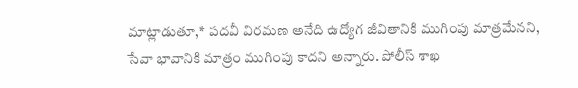మాట్లాడుతూ,* పదవీ విరమణ అనేది ఉద్యోగ జీవితానికి ముగింపు మాత్రమేనని, సేవా భావానికి మాత్రం ముగింపు కాదని అన్నారు. పోలీస్ శాఖ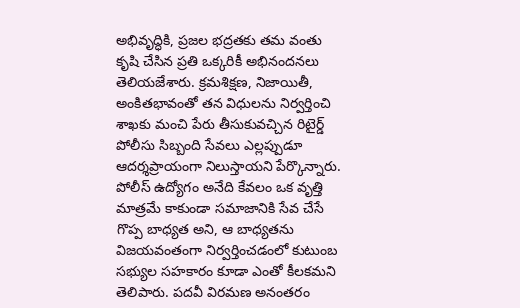అభివృద్ధికి, ప్రజల భద్రతకు తమ వంతు కృషి చేసిన ప్రతి ఒక్కరికీ అభినందనలు తెలియజేశారు. క్రమశిక్షణ, నిజాయితీ, అంకితభావంతో తన విధులను నిర్వర్తించి శాఖకు మంచి పేరు తీసుకువచ్చిన రిటైర్డ్ పోలీసు సిబ్బంది సేవలు ఎల్లప్పుడూ ఆదర్శప్రాయంగా నిలుస్తాయని పేర్కొన్నారు.
పోలీస్ ఉద్యోగం అనేది కేవలం ఒక వృత్తి మాత్రమే కాకుండా సమాజానికి సేవ చేసే గొప్ప బాధ్యత అని, ఆ బాధ్యతను విజయవంతంగా నిర్వర్తించడంలో కుటుంబ సభ్యుల సహకారం కూడా ఎంతో కీలకమని తెలిపారు. పదవీ విరమణ అనంతరం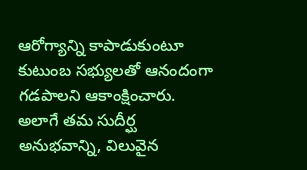ఆరోగ్యాన్ని కాపాడుకుంటూ కుటుంబ సభ్యులతో ఆనందంగా గడపాలని ఆకాంక్షించారు. అలాగే తమ సుదీర్ఘ అనుభవాన్ని, విలువైన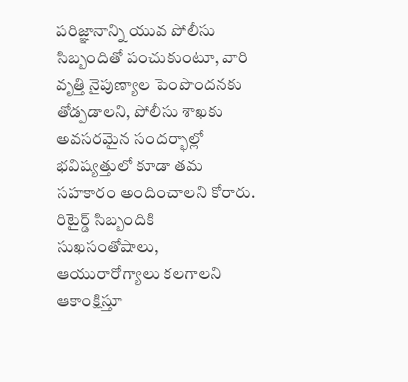పరిజ్ఞానాన్ని యువ పోలీసు సిబ్బందితో పంచుకుంటూ, వారి వృత్తి నైపుణ్యాల పెంపొందనకు తోడ్పడాలని, పోలీసు శాఖకు అవసరమైన సందర్భాల్లో భవిష్యత్తులో కూడా తమ సహకారం అందించాలని కోరారు. రిటైర్డ్ సిబ్బందికి సుఖసంతోషాలు, ఆయురారోగ్యాలు కలగాలని ఆకాంక్షిస్తూ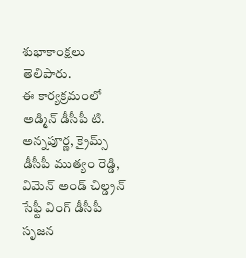శుభాకాంక్షలు తెలిపారు.
ఈ కార్యక్రమంలో అడ్మిన్ డీసీపీ టి. అన్నపూర్ణ, క్రైమ్స్ డీసీపీ ముత్యం రెడ్డి, విమెన్ అండ్ చిల్డ్రన్ సేఫ్టీ వింగ్ డీసీపీ సృజన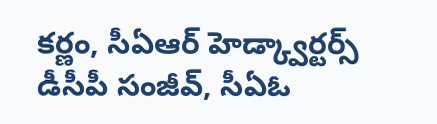కర్ణం, సీఏఆర్ హెడ్క్వార్టర్స్ డీసీపీ సంజీవ్, సీఏఓ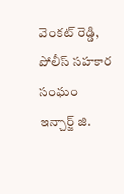వెంకట్ రెడ్డి, పోలీస్ సహకార సంఘం ఇన్చార్జ్ జి.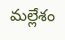మల్లేశం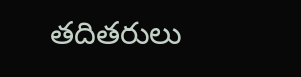తదితరులు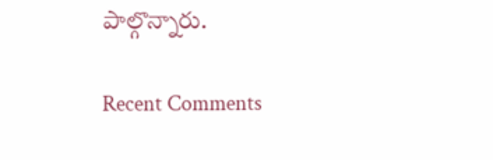పాల్గొన్నారు.

Recent Comments